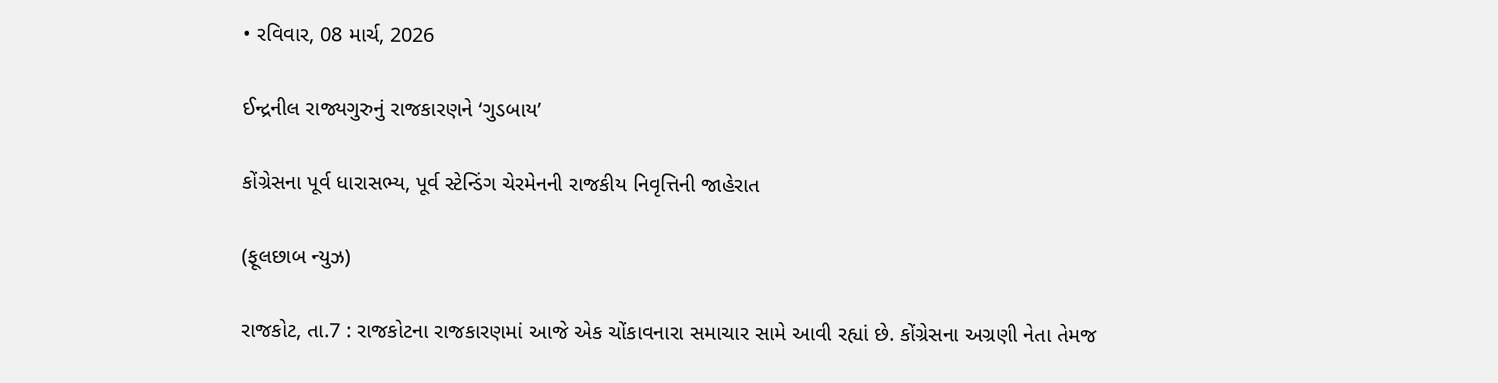• રવિવાર, 08 માર્ચ, 2026

ઈન્દ્રનીલ રાજ્યગુરુનું રાજકારણને ‘ગુડબાય’

કોંગ્રેસના પૂર્વ ધારાસભ્ય, પૂર્વ સ્ટેન્ડિંગ ચેરમેનની રાજકીય નિવૃત્તિની જાહેરાત

(ફૂલછાબ ન્યુઝ)

રાજકોટ, તા.7 : રાજકોટના રાજકારણમાં આજે એક ચોંકાવનારા સમાચાર સામે આવી રહ્યાં છે. કોંગ્રેસના અગ્રણી નેતા તેમજ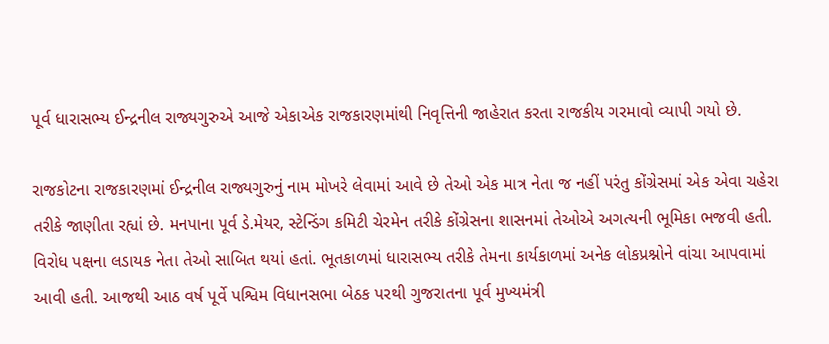પૂર્વ ધારાસભ્ય ઈન્દ્રનીલ રાજ્યગુરુએ આજે એકાએક રાજકારણમાંથી નિવૃત્તિની જાહેરાત કરતા રાજકીય ગરમાવો વ્યાપી ગયો છે.

રાજકોટના રાજકારણમાં ઈન્દ્રનીલ રાજ્યગુરુનું નામ મોખરે લેવામાં આવે છે તેઓ એક માત્ર નેતા જ નહીં પરંતુ કોંગ્રેસમાં એક એવા ચહેરા તરીકે જાણીતા રહ્યાં છે. મનપાના પૂર્વ ડે.મેયર, સ્ટેન્ડિંગ કમિટી ચેરમેન તરીકે કોંગ્રેસના શાસનમાં તેઓએ અગત્યની ભૂમિકા ભજવી હતી. વિરોધ પક્ષના લડાયક નેતા તેઓ સાબિત થયાં હતાં. ભૂતકાળમાં ધારાસભ્ય તરીકે તેમના કાર્યકાળમાં અનેક લોકપ્રશ્નોને વાંચા આપવામાં આવી હતી. આજથી આઠ વર્ષ પૂર્વે પશ્વિમ વિધાનસભા બેઠક પરથી ગુજરાતના પૂર્વ મુખ્યમંત્રી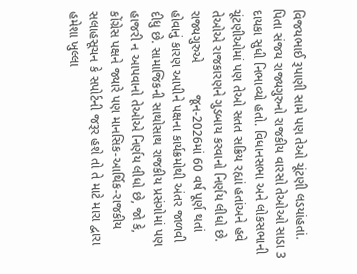વિજયભાઈ રૂપાણી સામે પણ તેઓ ચૂંટણી લડયાંહતાં. પિતા સંજય રાજ્યગુરુનો રાજકીય વારસો તેઓઓ સાડા 3 દાયકા સુધી નિભાવ્યો હતો. વિધાનસભા અને લોકસભાની ચૂંટણીઓમાં પણ તેઓ સતત સક્રિય રહ્યાં હતાંઅને હવે તેઓએ રાજકારણને ગુડબાય કરવાનો નિર્ણય લીધો છે.  રાજ્યગુરુએ         જૂન-2026માં 60 વર્ષ પૂર્ણ થતાં હોવાનું કારણ આપીને પક્ષના કાર્યક્રમોથી અંતર જાળવી દીધુ છે. સામાજિકની સાથોસાથ રાજકીય પ્રસંગોમાં પણ હાજરી ન આપવાનો તેઓએ નિર્ણય લીધો છે, જો કે, કોંગ્રેસ પક્ષને જ્યારે પણ માનસિક-આર્થિક-રાજકીય સલાહસૂચન કે સપોર્ટની જરૂર હશે તો તે માટે મારા દ્વારા હમેશા ખુલ્લા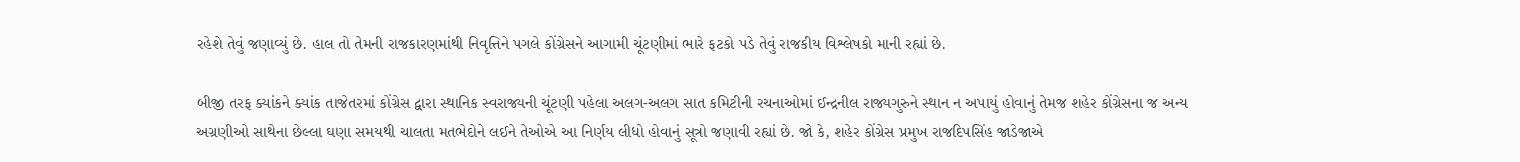રહેશે તેવું જણાવ્યું છે. હાલ તો તેમની રાજકારણમાંથી નિવૃત્તિને પગલે કોંગ્રેસને આગામી ચૂંટણીમાં ભારે ફટકો પડે તેવું રાજકીય વિશ્લેષકો માની રહ્યાં છે.

બીજી તરફ ક્યાંકને ક્યાંક તાજેતરમાં કોંગ્રેસ દ્વારા સ્થાનિક સ્વરાજ્યની ચૂંટણી પહેલા અલગ-અલગ સાત કમિટીની રચનાઓમાં ઈન્દ્રનીલ રાજ્યગુરુને સ્થાન ન અપાયું હોવાનું તેમજ શહેર કોંગ્રેસના જ અન્ય અગ્રણીઓ સાથેના છેલ્લા ઘણા સમયથી ચાલતા મતભેદોને લઈને તેઓએ આ નિર્ણય લીધો હોવાનું સૂત્રો જણાવી રહ્યાં છે. જો કે, શહેર કોંગ્રેસ પ્રમુખ રાજદિપસિંહ જાડેજાએ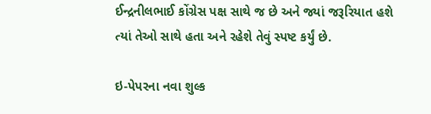ઈન્દ્રનીલભાઈ કોંગ્રેસ પક્ષ સાથે જ છે અને જ્યાં જરૂરિયાત હશે ત્યાં તેઓ સાથે હતા અને રહેશે તેવું સ્પષ્ટ કર્યું છે.

ઇ-પેપરના નવા શુલ્ક